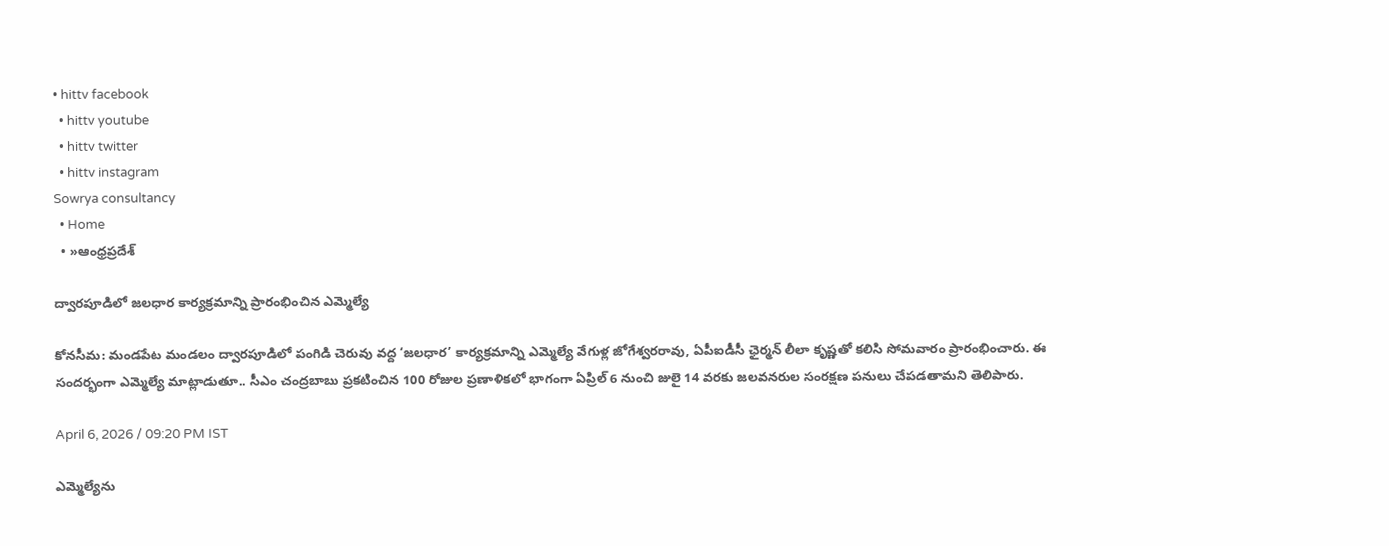• hittv facebook
  • hittv youtube
  • hittv twitter
  • hittv instagram
Sowrya consultancy
  • Home
  • »ఆంధ్రప్రదేశ్

ద్వారపూడిలో జలధార కార్యక్రమాన్ని ప్రారంభించిన ఎమ్మెల్యే

కోనసీమ: మండపేట మండలం ద్వారపూడిలో పంగిడి చెరువు వద్ద ‘జలధార’ కార్యక్రమాన్ని ఎమ్మెల్యే వేగుళ్ల జోగేశ్వరరావు, ఏపీఐడీసీ ఛైర్మన్ లీలా కృష్ణతో కలిసి సోమవారం ప్రారంభించారు. ఈ సందర్భంగా ఎమ్మెల్యే మాట్లాడుతూ.. సీఎం చంద్రబాబు ప్రకటించిన 100 రోజుల ప్రణాళికలో భాగంగా ఏప్రిల్ 6 నుంచి జులై 14 వరకు జలవనరుల సంరక్షణ పనులు చేపడతామని తెలిపారు.

April 6, 2026 / 09:20 PM IST

ఎమ్మెల్యేను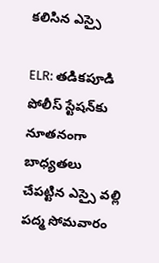కలిసిన ఎస్సై

ELR: తడికపూడి పోలీస్ స్టేషన్‌కు నూతనంగా బాధ్యతలు చేపట్టిన ఎస్సై వల్లి పద్మ సోమవారం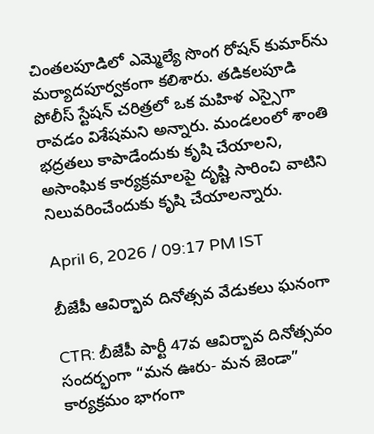చింతలపూడిలో ఎమ్మెల్యే సొంగ రోషన్ కుమార్‌ను మర్యాదపూర్వకంగా కలిశారు. తడికలపూడి పోలీస్ స్టేషన్ చరిత్రలో ఒక మహిళ ఎస్సైగా రావడం విశేషమని అన్నారు. మండలంలో శాంతి భద్రతలు కాపాడేందుకు కృషి చేయాలని, అసాంఘిక కార్యక్రమాలపై దృష్టి సారించి వాటిని నిలువరించేందుకు కృషి చేయాలన్నారు.

April 6, 2026 / 09:17 PM IST

బీజేపీ ఆవిర్భావ దినోత్సవ వేడుకలు ఘనంగా

CTR: బీజేపీ పార్టీ 47వ ఆవిర్భావ దినోత్సవం సందర్భంగా “మన ఊరు- మన జెండా” కార్యక్రమం భాగంగా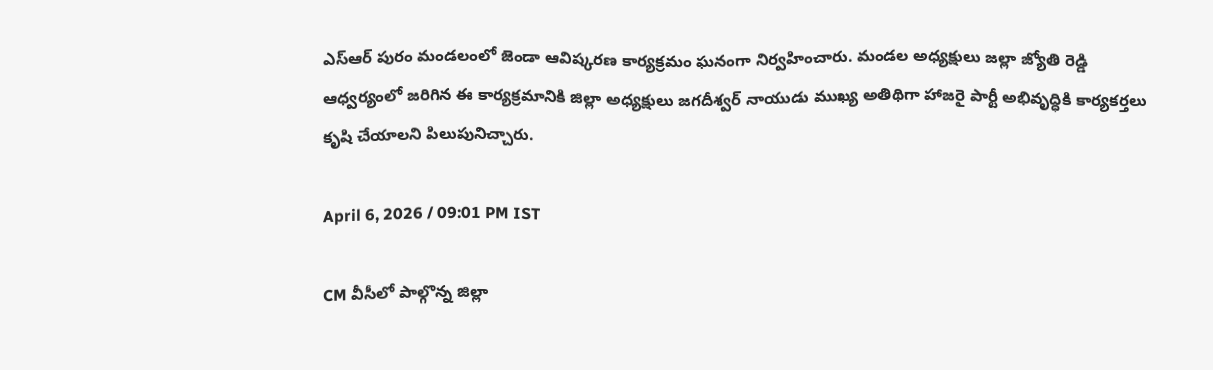ఎస్ఆర్ పురం మండలంలో జెండా ఆవిష్కరణ కార్యక్రమం ఘనంగా నిర్వహించారు. మండల అధ్యక్షులు జల్లా జ్యోతి రెడ్డి ఆధ్వర్యంలో జరిగిన ఈ కార్యక్రమానికి జిల్లా అధ్యక్షులు జగదీశ్వర్ నాయుడు ముఖ్య అతిథిగా హాజరై పార్టీ అభివృద్ధికి కార్యకర్తలు కృషి చేయాలని పిలుపునిచ్చారు.

April 6, 2026 / 09:01 PM IST

CM వీసీలో పాల్గొన్న జిల్లా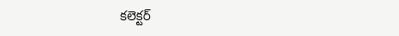కలెక్టర్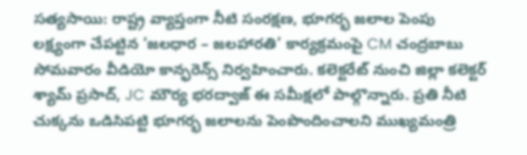సత్యసాయి: రాష్ట్ర వ్యాప్తంగా నీటి సంరక్షణ, భూగర్భ జలాల పెంపు లక్ష్యంగా చేపట్టిన ‘జలధార – జలహారతి’ కార్యక్రమంపై CM చంద్రబాబు సోమవారం వీడియో కాన్ఫరెన్స్ నిర్వహించారు. కలెక్టరేట్ నుంచి జిల్లా కలెక్టర్ శ్యామ్ ప్రసాద్, JC మౌర్య భరద్వాజ్ ఈ సమీక్షలో పాల్గొన్నారు. ప్రతి నీటి చుక్కను ఒడిసిపట్టి భూగర్భ జలాలను పెంపొందించాలని ముఖ్యమంత్రి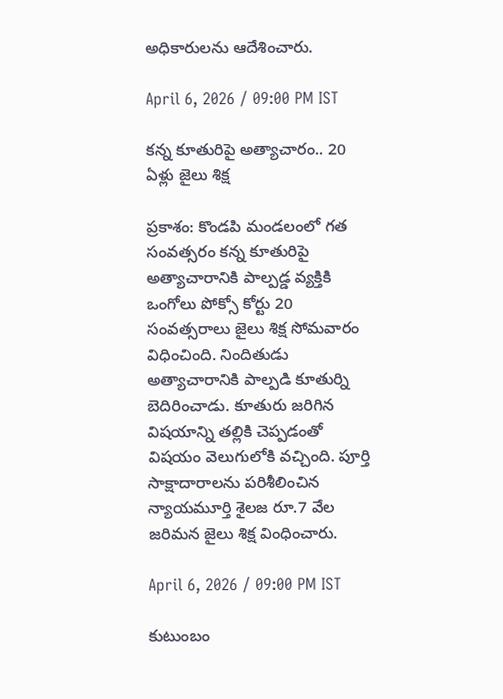అధికారులను ఆదేశించారు.

April 6, 2026 / 09:00 PM IST

కన్న కూతురిపై అత్యాచారం.. 20 ఏళ్లు జైలు శిక్ష

ప్రకాశం: కొండపి మండలంలో గత సంవత్సరం కన్న కూతురిపై అత్యాచారానికి పాల్పడ్డ వ్యక్తికి ఒంగోలు పోక్సో కోర్టు 20 సంవత్సరాలు జైలు శిక్ష సోమవారం విధించింది. నిందితుడు అత్యాచారానికి పాల్పడి కూతుర్ని బెదిరించాడు. కూతురు జరిగిన విషయాన్ని తల్లికి చెప్పడంతో విషయం వెలుగులోకి వచ్చింది. పూర్తి సాక్షాదారాలను పరిశీలించిన న్యాయమూర్తి శైలజ రూ.7 వేల జరిమన జైలు శిక్ష వింధించారు.

April 6, 2026 / 09:00 PM IST

కుటుంబం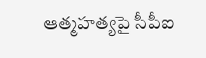ఆత్మహత్యపై సీపీఐ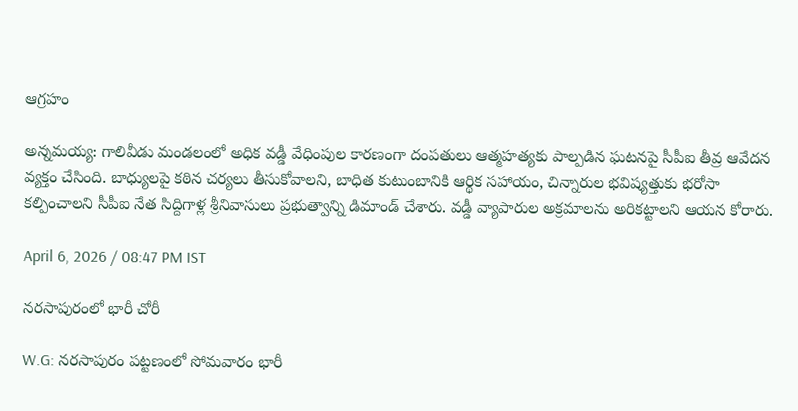ఆగ్రహం

అన్నమయ్య: గాలివీడు మండలంలో అధిక వడ్డీ వేధింపుల కారణంగా దంపతులు ఆత్మహత్యకు పాల్పడిన ఘటనపై సీపీఐ తీవ్ర ఆవేదన వ్యక్తం చేసింది. బాధ్యులపై కఠిన చర్యలు తీసుకోవాలని, బాధిత కుటుంబానికి ఆర్థిక సహాయం, చిన్నారుల భవిష్యత్తుకు భరోసా కల్పించాలని సీపీఐ నేత సిద్దిగాళ్ల శ్రీనివాసులు ప్రభుత్వాన్ని డిమాండ్ చేశారు. వడ్డీ వ్యాపారుల అక్రమాలను అరికట్టాలని ఆయన కోరారు.

April 6, 2026 / 08:47 PM IST

నరసాపురంలో భారీ చోరీ

W.G: నరసాపురం పట్టణంలో సోమవారం భారీ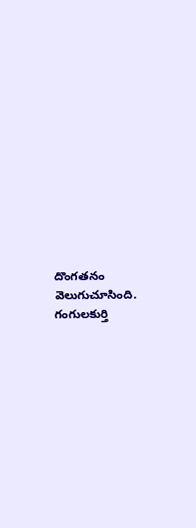దొంగతనం వెలుగుచూసింది. గంగులకుర్తి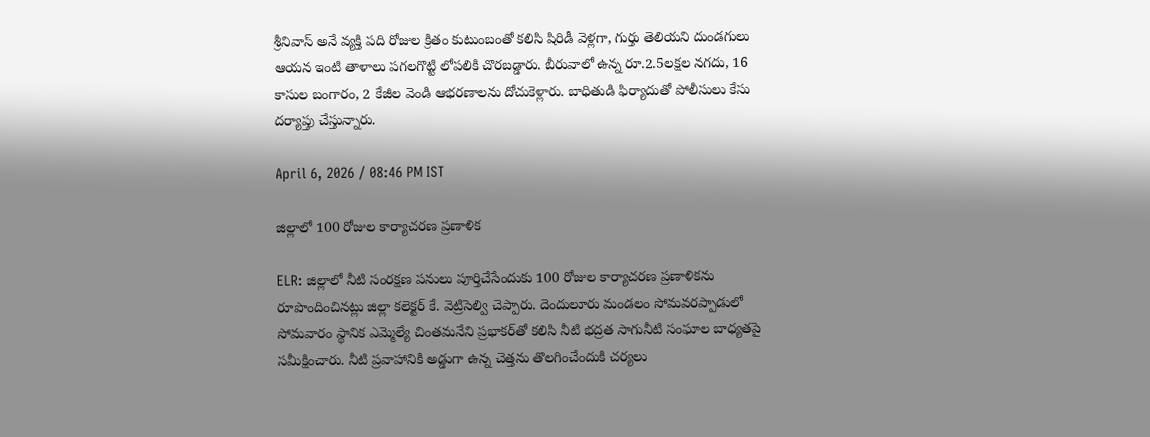శ్రీనివాస్ అనే వ్యక్తి పది రోజుల క్రితం కుటుంబంతో కలిసి షిరిడీ వెళ్లగా, గుర్తు తెలియని దుండగులు ఆయన ఇంటి తాళాలు పగలగొట్టి లోపలికి చొరబడ్డారు. బీరువాలో ఉన్న రూ.2.5లక్షల నగదు, 16 కాసుల బంగారం, 2 కేజీల వెండి ఆభరణాలను దోచుకెళ్లారు. బాధితుడి ఫిర్యాదుతో పోలీసులు కేసు దర్యాప్తు చేస్తున్నారు.

April 6, 2026 / 08:46 PM IST

జిల్లాలో 100 రోజుల కార్యాచరణ ప్రణాళిక

ELR: జిల్లాలో నీటి సంరక్షణ పనులు పూర్తిచేసేందుకు 100 రోజుల కార్యాచరణ ప్రణాళికను రూపొందించినట్లు జిల్లా కలెక్టర్ కే. వెట్రిసెల్వి చెప్పారు. దెందులూరు మండలం సోమవరప్పాడులో సోమవారం స్థానిక ఎమ్మెల్యే చింతమనేని ప్రభాకర్‌తో కలిసి నీటి భద్రత సాగునీటి సంఘాల బాధ్యతపై సమీక్షించారు. నీటి ప్రవాహానికి అడ్డుగా ఉన్న చెత్తను తొలగించేందుకి చర్యలు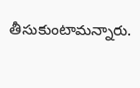తీసుకుంటామన్నారు.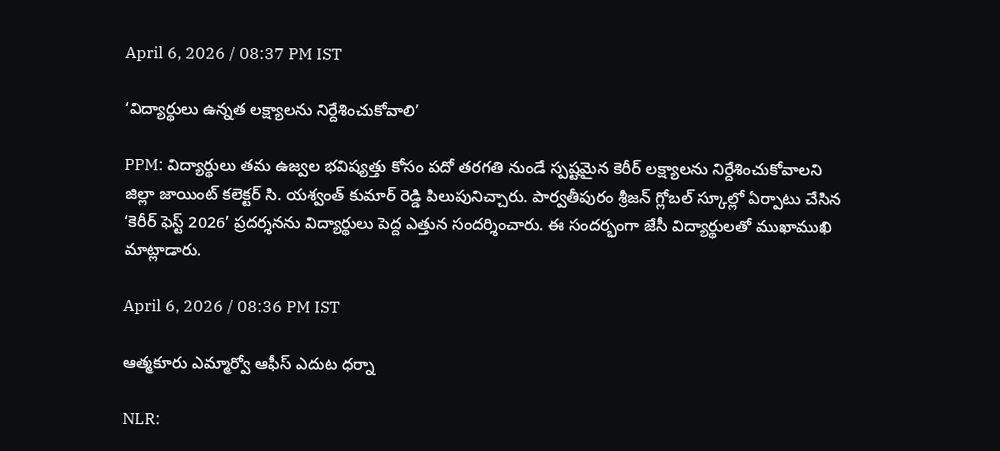April 6, 2026 / 08:37 PM IST

‘విద్యార్థులు ఉన్నత లక్ష్యాలను నిర్దేశించుకోవాలి’

PPM: విద్యార్థులు తమ ఉజ్వల భవిష్యత్తు కోసం పదో తరగతి నుండే స్పష్టమైన కెరీర్ లక్ష్యాలను నిర్దేశించుకోవాలని జిల్లా జాయింట్ కలెక్టర్ సి. యశ్వంత్ కుమార్ రెడ్డి పిలుపునిచ్చారు. పార్వతీపురం శ్రీజన్ గ్లోబల్ స్కూల్లో ఏర్పాటు చేసిన ‘కెరీర్ ఫెస్ట్ 2026’ ప్రదర్శనను విద్యార్థులు పెద్ద ఎత్తున సందర్శించారు. ఈ సందర్భంగా జేసీ విద్యార్థులతో ముఖాముఖి మాట్లాడారు.

April 6, 2026 / 08:36 PM IST

ఆత్మకూరు ఎమ్మార్వో ఆఫీస్ ఎదుట ధర్నా

NLR: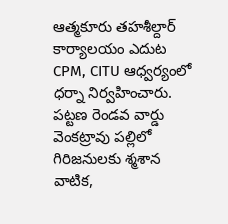ఆత్మకూరు తహశీల్దార్ కార్యాలయం ఎదుట CPM, CITU ఆధ్వర్యంలో ధర్నా నిర్వహించారు. పట్టణ రెండవ వార్డు వెంకట్రావు పల్లిలో గిరిజనులకు శ్మశాన వాటిక,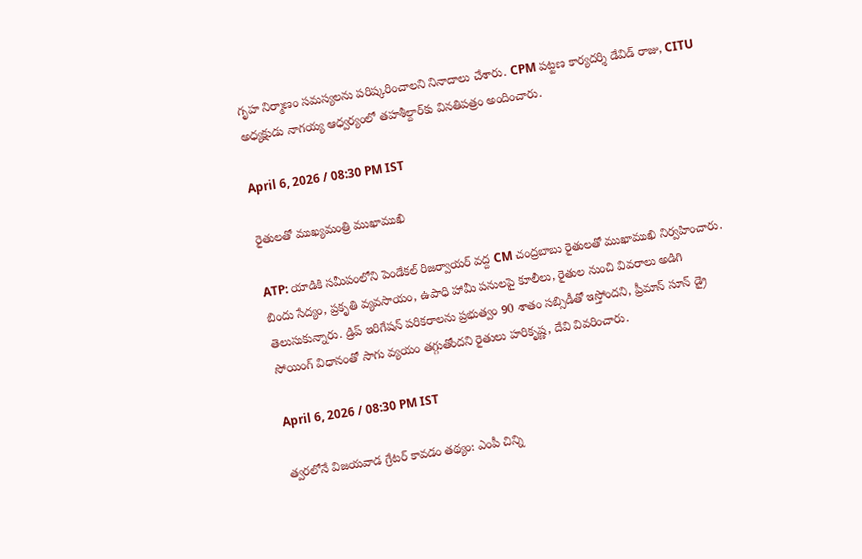గృహ నిర్మాణం సమస్యలను పరిష్కరించాలని నినాదాలు చేశారు. CPM పట్టణ కార్యదర్శి డేవిడ్ రాజు, CITU అధ్యక్షుడు నాగయ్య ఆధ్వర్యంలో తహశీల్దార్‌కు వినతిపత్రం అందించారు.

April 6, 2026 / 08:30 PM IST

రైతులతో ముఖ్యమంత్రి ముఖాముఖి

ATP: యాడికి సమీపంలోని పెండేకల్ రిజర్వాయర్ వద్ద CM చంద్రబాబు రైతులతో ముఖాముఖి నిర్వహించారు. బిందు సేద్యం, ప్రకృతి వ్యవసాయం, ఉపాధి హామీ పనులపై కూలీలు, రైతుల నుంచి వివరాలు అడిగి తెలుసుకున్నారు. డ్రిప్ ఇరిగేషన్ పరికరాలను ప్రభుత్వం 90 శాతం సబ్సిడీతో ఇస్తోందని, ప్రీమాన్ సూన్ డ్రై సోయింగ్ విధానంతో సాగు వ్యయం తగ్గుతోందని రైతులు హరికృష్ణ, దేవి వివరించారు.

April 6, 2026 / 08:30 PM IST

త్వరలోనే విజయవాడ గ్రేటర్ కావడం తథ్యం: ఎంపీ చిన్ని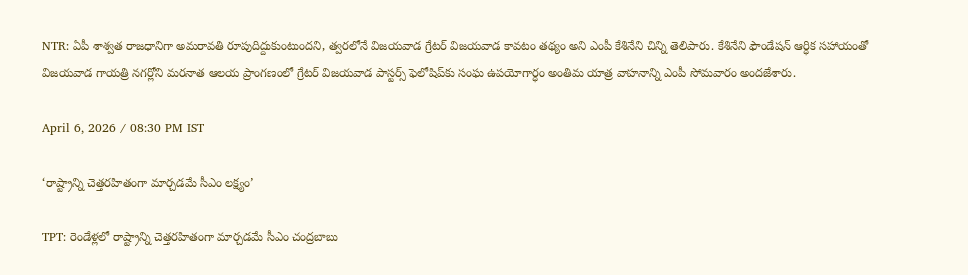NTR: ఏపీ శాశ్వత రాజధానిగా అమరావతి రూపుదిద్దుకుంటుందని, త్వరలోనే విజయవాడ గ్రేటర్ విజయవాడ కావటం తథ్యం అని ఎంపీ కేశినేని చిన్ని తెలిపారు. కేశినేని ఫౌండేషన్ ఆర్ధిక సహాయంతో విజయవాడ గాయత్రి నగర్లోని మరనాత ఆలయ ప్రాంగణంలో గ్రేటర్ విజయవాడ పాస్టర్స్ ఫెలోషిప్‌‌‌‌‌‌కు సంఘ ఉపయోగార్ధం అంతిమ యాత్ర వాహనాన్ని ఎంపీ సోమవారం అందజేశారు.

April 6, 2026 / 08:30 PM IST

‘రాష్ట్రాన్ని చెత్తరహితంగా మార్చడమే సీఎం లక్ష్యం’

TPT: రెండేళ్లలో రాష్ట్రాన్ని చెత్తరహితంగా మార్చడమే సీఎం చంద్రబాబు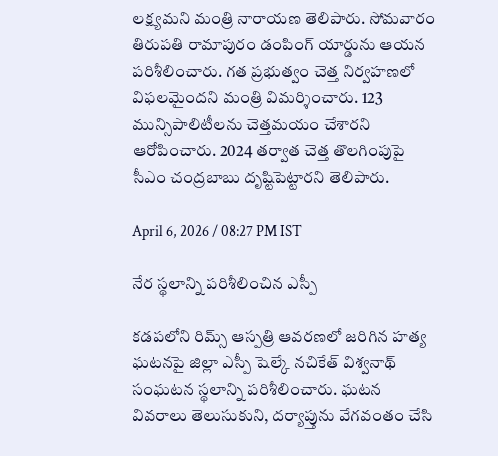లక్ష్యమని మంత్రి నారాయణ తెలిపారు. సోమవారం తిరుపతి రామాపురం డంపింగ్ యార్డును ఆయన పరిశీలించారు. గత ప్రభుత్వం చెత్త నిర్వహణలో విఫలమైందని మంత్రి విమర్శించారు. 123 మున్సిపాలిటీలను చెత్తమయం చేశారని ఆరోపించారు. 2024 తర్వాత చెత్త తొలగింపుపై సీఎం చంద్రబాబు దృష్టిపెట్టారని తెలిపారు.

April 6, 2026 / 08:27 PM IST

నేర స్థలాన్ని పరిశీలించిన ఎస్పీ

కడపలోని రిమ్స్ ఆస్పత్రి ఆవరణలో జరిగిన హత్య ఘటనపై జిల్లా ఎస్పీ షెల్కే నచికేత్ విశ్వనాథ్ సంఘటన స్థలాన్ని పరిశీలించారు. ఘటన వివరాలు తెలుసుకుని, దర్యాప్తును వేగవంతం చేసి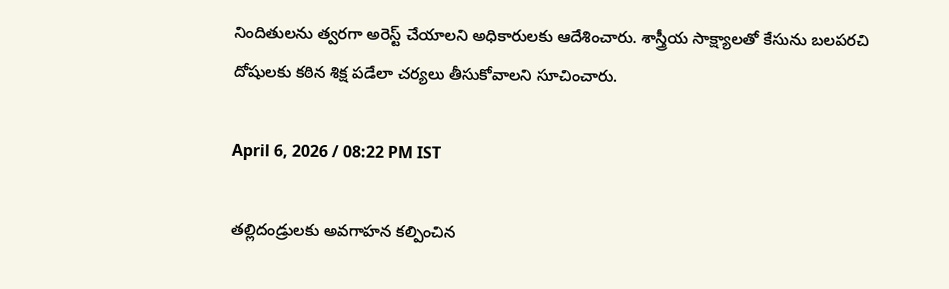నిందితులను త్వరగా అరెస్ట్ చేయాలని అధికారులకు ఆదేశించారు. శాస్త్రీయ సాక్ష్యాలతో కేసును బలపరచి దోషులకు కఠిన శిక్ష పడేలా చర్యలు తీసుకోవాలని సూచించారు.

April 6, 2026 / 08:22 PM IST

తల్లిదండ్రులకు అవగాహన కల్పించిన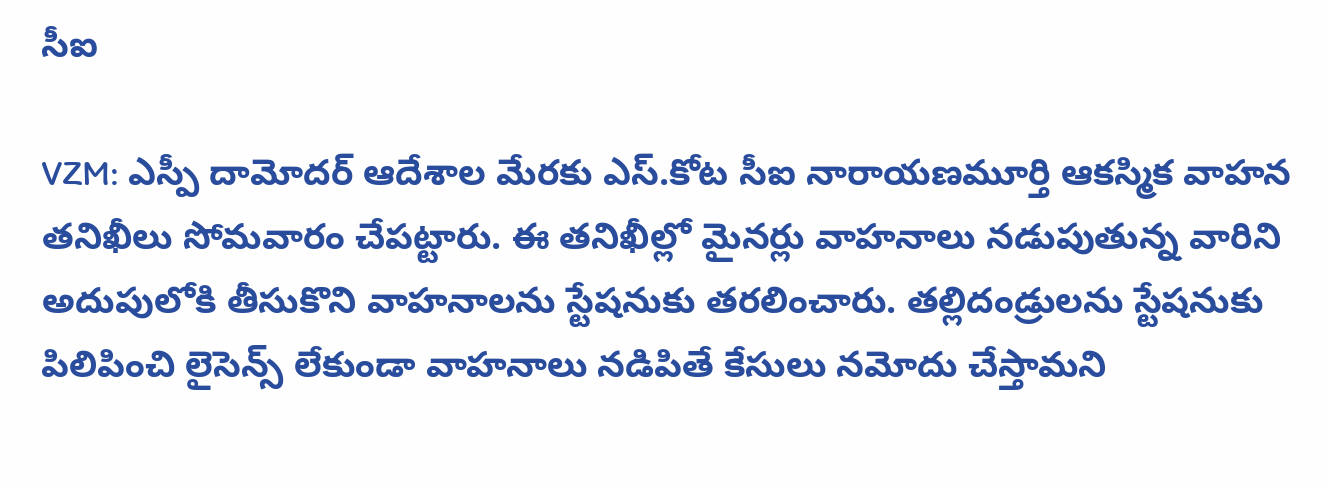సీఐ

VZM: ఎస్పీ దామోదర్ ఆదేశాల మేరకు ఎస్.కోట సీఐ నారాయణమూర్తి ఆకస్మిక వాహన తనిఖీలు సోమవారం చేపట్టారు. ఈ తనిఖీల్లో మైనర్లు వాహనాలు నడుపుతున్న వారిని అదుపులోకి తీసుకొని వాహనాలను స్టేషనుకు తరలించారు. తల్లిదండ్రులను స్టేషనుకు పిలిపించి లైసెన్స్ లేకుండా వాహనాలు నడిపితే కేసులు నమోదు చేస్తామని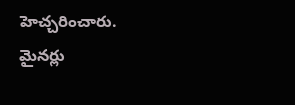హెచ్చరించారు. మైనర్లు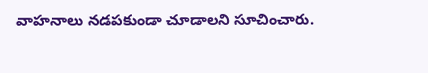వాహనాలు నడపకుండా చూడాలని సూచించారు.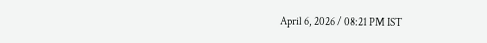April 6, 2026 / 08:21 PM IST